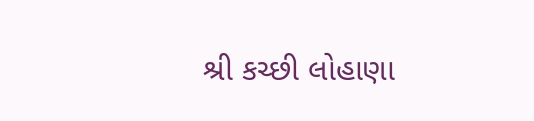શ્રી કચ્છી લોહાણા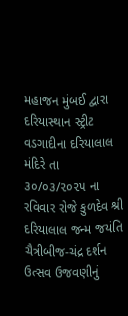મહાજન મુંબઈ દ્વારા દરિયાસ્થાન સ્ટ્રીટ વડગાદીના દરિયાલાલ મંદિરે તા ૩૦/૦૩/૨૦૨૫ ના રવિવાર રોજે કુળદેવ શ્રી દરિયાલાલ જન્મ જયંતિ ચૈત્રીબીજ-ચંદ્ર દર્શન ઉત્સવ ઉજવણીનું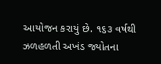આયોજન કરાયું છે. ૧૬૩ વર્ષથી ઝળહળતી અખંડ જ્યોતના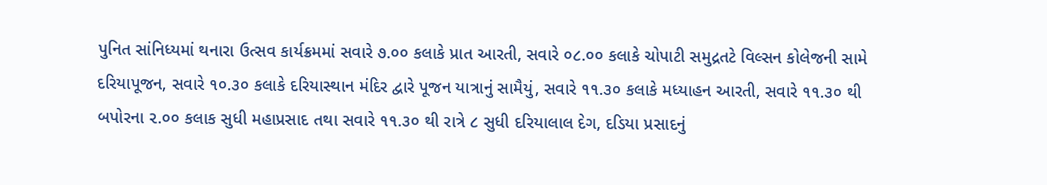પુનિત સાંનિધ્યમાં થનારા ઉત્સવ કાર્યક્રમમાં સવારે ૭.૦૦ કલાકે પ્રાત આરતી, સવારે ૦૮.૦૦ કલાકે ચોપાટી સમુદ્રતટે વિલ્સન કોલેજની સામે દરિયાપૂજન, સવારે ૧૦.૩૦ કલાકે દરિયાસ્થાન મંદિર દ્વારે પૂજન યાત્રાનું સામૈયું, સવારે ૧૧.૩૦ કલાકે મધ્યાહન આરતી, સવારે ૧૧.૩૦ થી બપોરના ૨.૦૦ કલાક સુધી મહાપ્રસાદ તથા સવારે ૧૧.૩૦ થી રાત્રે ૮ સુધી દરિયાલાલ દેગ, દડિયા પ્રસાદનું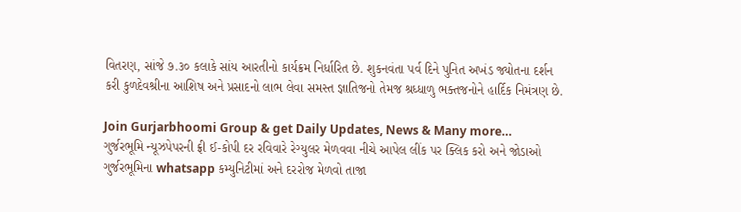વિતરણ, સાંજે ૭.૩૦ કલાકે સાંય આરતીનો કાર્યક્રમ નિર્ધારિત છે. શુકનવંતા પર્વ દિને પુનિત અખંડ જ્યોતના દર્શન કરી કુળદેવશ્રીના આશિષ અને પ્રસાદનો લાભ લેવા સમસ્ત જ્ઞાતિજનો તેમજ શ્રધ્ધાળુ ભક્તજનોને હાર્દિક નિમંત્રણ છે.

Join Gurjarbhoomi Group & get Daily Updates, News & Many more…
ગુર્જરભૂમિ ન્યૂઝપેપરની ફ્રી ઈ-કોપી દર રવિવારે રેગ્યુલર મેળવવા નીચે આપેલ લીંક પર ક્લિક કરો અને જોડાઓ ગુર્જરભૂમિના whatsapp કમ્યુનિટીમાં અને દરરોજ મેળવો તાજા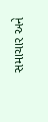સમાચાર અને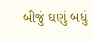બીજું ઘણું બધું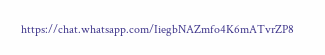https://chat.whatsapp.com/IiegbNAZmfo4K6mATvrZP8